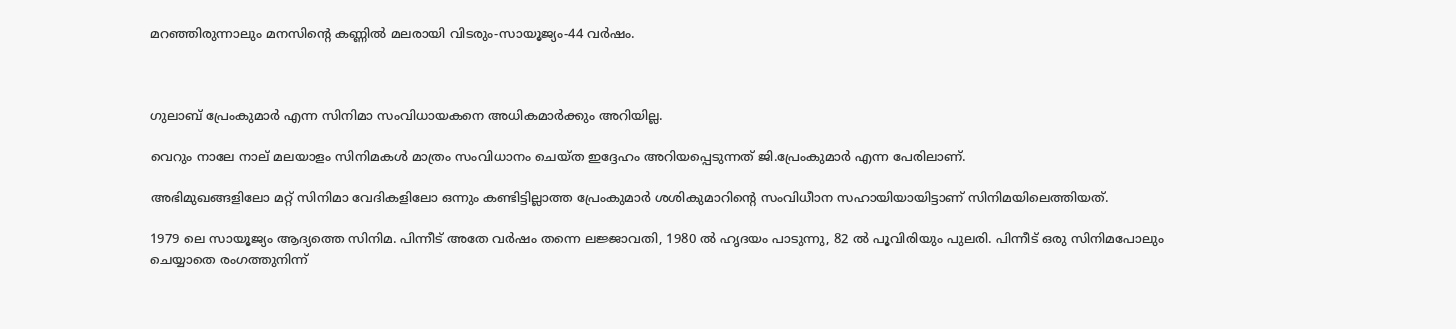മറഞ്ഞിരുന്നാലും മനസിന്റെ കണ്ണില്‍ മലരായി വിടരും-സായൂജ്യം-44 വര്‍ഷം.



ഗുലാബ് പ്രേംകുമാര്‍ എന്ന സിനിമാ സംവിധായകനെ അധികമാര്‍ക്കും അറിയില്ല.

വെറും നാലേ നാല് മലയാളം സിനിമകള്‍ മാത്രം സംവിധാനം ചെയ്ത ഇദ്ദേഹം അറിയപ്പെടുന്നത് ജി.പ്രേംകുമാര്‍ എന്ന പേരിലാണ്.

അഭിമുഖങ്ങളിലോ മറ്റ് സിനിമാ വേദികളിലോ ഒന്നും കണ്ടിട്ടില്ലാത്ത പ്രേംകുമാര്‍ ശശികുമാറിന്റെ സംവിധീാന സഹായിയായിട്ടാണ് സിനിമയിലെത്തിയത്.

1979 ലെ സായൂജ്യം ആദ്യത്തെ സിനിമ. പിന്നീട് അതേ വര്‍ഷം തന്നെ ലജ്ജാവതി, 1980 ല്‍ ഹൃദയം പാടുന്നു, 82 ല്‍ പൂവിരിയും പുലരി. പിന്നീട് ഒരു സിനിമപോലും ചെയ്യാതെ രംഗത്തുനിന്ന്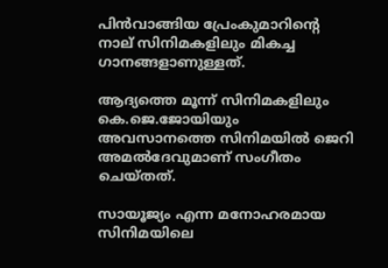പിന്‍വാങ്ങിയ പ്രേംകുമാറിന്റെ നാല് സിനിമകളിലും മികച്ച ഗാനങ്ങളാണുള്ളത്.

ആദ്യത്തെ മൂന്ന് സിനിമകളിലും കെ.ജെ.ജോയിയും അവസാനത്തെ സിനിമയില്‍ ജെറി അമല്‍ദേവുമാണ് സംഗീതം ചെയ്തത്.

സായൂജ്യം എന്ന മനോഹരമായ സിനിമയിലെ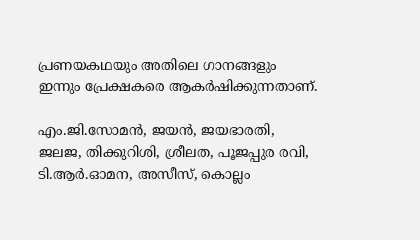പ്രണയകഥയും അതിലെ ഗാനങ്ങളും ഇന്നും പ്രേക്ഷകരെ ആകര്‍ഷിക്കുന്നതാണ്.

എം.ജി.സോമന്‍, ജയന്‍, ജയഭാരതി, ജലജ, തിക്കുറിശി, ശ്രീലത, പൂജപ്പുര രവി, ടി.ആര്‍.ഓമന, അസീസ്, കൊല്ലം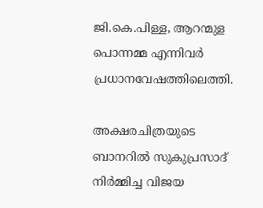ജി.കെ.പിള്ള, ആറന്മുള പൊന്നമ്മ എന്നിവര്‍ പ്രധാനവേഷത്തിലെത്തി.

അക്ഷരചിത്രയുടെ ബാനറില്‍ സുകുപ്രസാദ് നിര്‍മ്മിച്ച വിജയ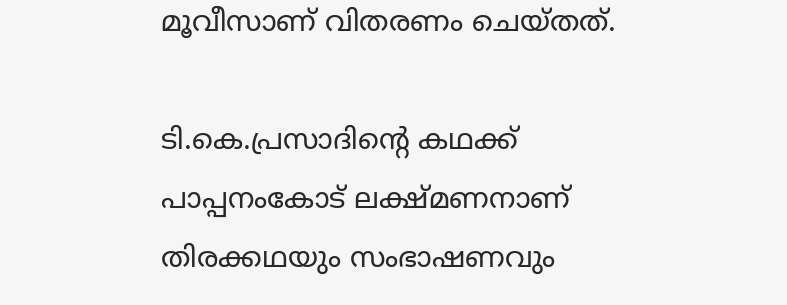മൂവീസാണ് വിതരണം ചെയ്തത്.

ടി.കെ.പ്രസാദിന്റെ കഥക്ക് പാപ്പനംകോട് ലക്ഷ്മണനാണ് തിരക്കഥയും സംഭാഷണവും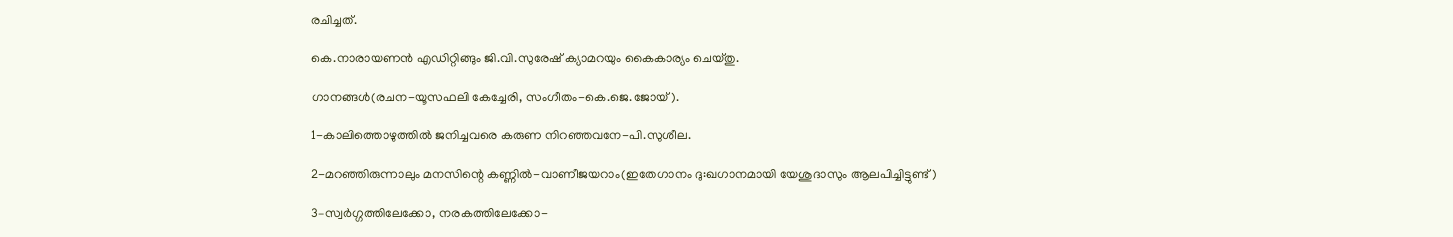രചിച്ചത്.

കെ.നാരായണന്‍ എഡിറ്റിങ്ങും ജി.വി.സുരേഷ് ക്യാമറയും കൈകാര്യം ചെയ്തു.

ഗാനങ്ങള്‍(രചന-യൂസഫലി കേച്ചേരി, സംഗീതം-കെ.ജെ.ജോയ്).

1-കാലിത്തൊഴുത്തില്‍ ജനിച്ചവരെ കരുണ നിറഞ്ഞവനേ-പി.സുശീല.

2-മറഞ്ഞിരുന്നാലും മനസിന്റെ കണ്ണില്‍-വാണീജയറാം(ഇതേഗാനം ദു:ഖഗാനമായി യേശുദാസും ആലപിച്ചിട്ടുണ്ട്)

3–സ്വര്‍ഗ്ഗത്തിലേക്കോ, നരകത്തിലേക്കോ-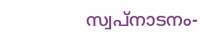സ്വപ്‌നാടനം-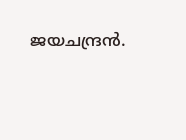ജയചന്ദ്രന്‍.